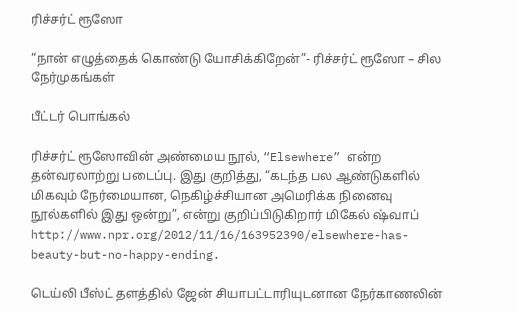ரிச்சர்ட் ரூஸோ

“நான் எழுத்தைக் கொண்டு யோசிக்கிறேன்”- ரிச்சர்ட் ரூஸோ – சில நேர்முகங்கள்

பீட்டர் பொங்கல்

ரிச்சர்ட் ரூஸோவின் அண்மைய நூல், “Elsewhere” என்ற தன்வரலாற்று படைப்பு. இது குறித்து, “கடந்த பல ஆண்டுகளில் மிகவும் நேர்மையான, நெகிழ்ச்சியான அமெரிக்க நினைவு நூல்களில் இது ஒன்று”, என்று குறிப்பிடுகிறார் மிகேல் ஷ்வாப் http://www.npr.org/2012/11/16/163952390/elsewhere-has-beauty-but-no-happy-ending.

டெய்லி பீஸ்ட் தளத்தில் ஜேன் சியாபட்டாரியுடனான நேர்காணலின்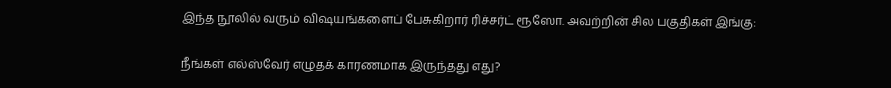இந்த நூலில் வரும் விஷயங்களைப் பேசுகிறார் ரிச்சர்ட் ரூஸோ. அவற்றின் சில பகுதிகள் இங்கு:

நீங்கள் எல்ஸ்வேர் எழுதக் காரணமாக இருந்தது எது?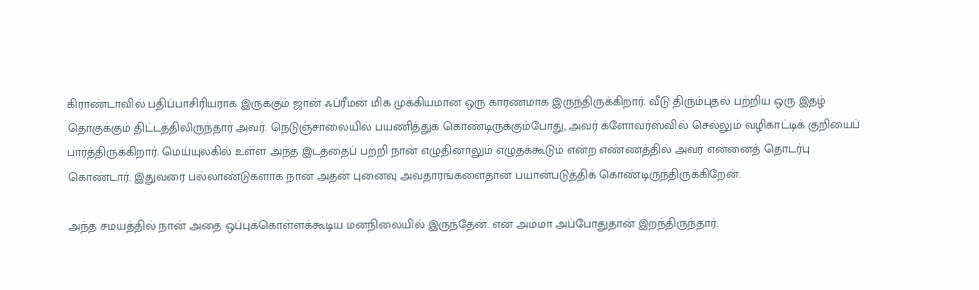கிராண்டாவில் பதிப்பாசிரியராக இருக்கும் ஜான் ஃப்ரீமன் மிக முக்கியமான ஒரு காரணமாக இருந்திருக்கிறார். வீடு திரும்புதல் பற்றிய ஒரு இதழ் தொகுக்கும் திட்டத்திலிருந்தார் அவர். நெடுஞ்சாலையில் பயணித்துக் கொண்டிருக்கும்போது, அவர் க்ளோவர்ஸ்வில் செல்லும் வழிகாட்டிக் குறியைப் பார்த்திருக்கிறார். மெய்யுலகில் உள்ள அந்த இடத்தைப் பற்றி நான் எழுதினாலும் எழுதக்கூடும் என்ற எண்ணத்தில் அவர் என்னைத் தொடர்பு கொண்டார். இதுவரை பல்லாண்டுகளாக நான் அதன் புனைவு அவதாரங்களைதான் பயான்படுத்திக் கொண்டிருந்திருக்கிறேன்.

அந்த சமயத்தில் நான் அதை ஒப்புக்கொள்ளக்கூடிய மனநிலையில் இருந்தேன். என் அம்மா அப்போதுதான் இறந்திருந்தார்.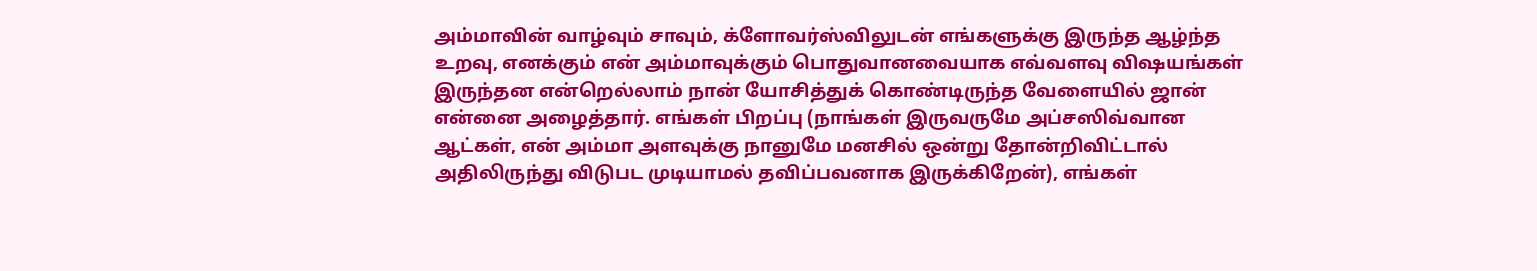அம்மாவின் வாழ்வும் சாவும், க்ளோவர்ஸ்விலுடன் எங்களுக்கு இருந்த ஆழ்ந்த உறவு, எனக்கும் என் அம்மாவுக்கும் பொதுவானவையாக எவ்வளவு விஷயங்கள் இருந்தன என்றெல்லாம் நான் யோசித்துக் கொண்டிருந்த வேளையில் ஜான் என்னை அழைத்தார். எங்கள் பிறப்பு (நாங்கள் இருவருமே அப்சஸிவ்வான ஆட்கள், என் அம்மா அளவுக்கு நானுமே மனசில் ஒன்று தோன்றிவிட்டால் அதிலிருந்து விடுபட முடியாமல் தவிப்பவனாக இருக்கிறேன்), எங்கள்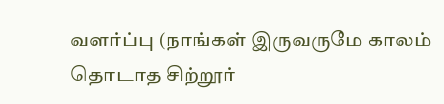வளர்ப்பு (நாங்கள் இருவருமே காலம் தொடாத சிற்றூர்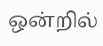ஒன்றில்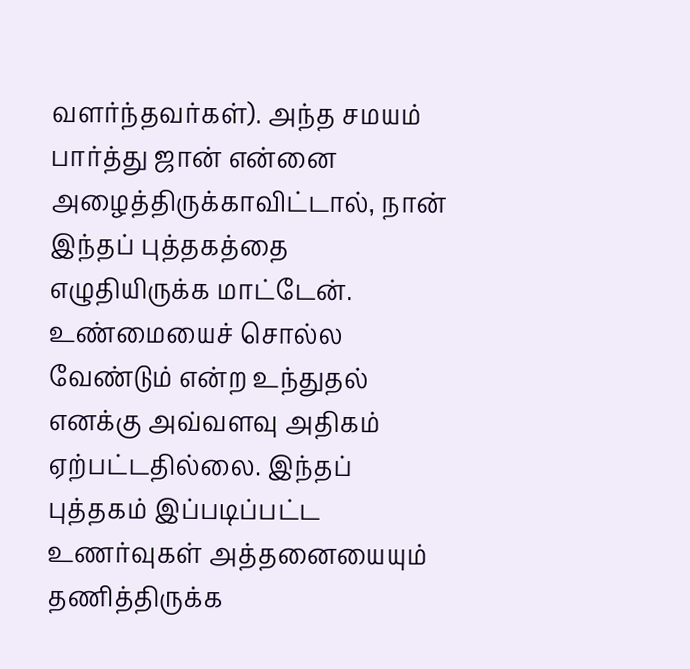வளர்ந்தவர்கள்). அந்த சமயம் பார்த்து ஜான் என்னை அழைத்திருக்காவிட்டால், நான் இந்தப் புத்தகத்தை எழுதியிருக்க மாட்டேன். உண்மையைச் சொல்ல வேண்டும் என்ற உந்துதல் எனக்கு அவ்வளவு அதிகம் ஏற்பட்டதில்லை. இந்தப் புத்தகம் இப்படிப்பட்ட உணர்வுகள் அத்தனையையும் தணித்திருக்க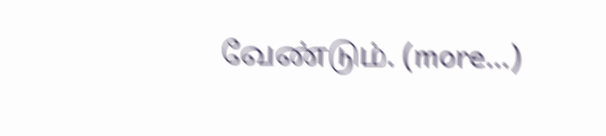வேண்டும். (more…)